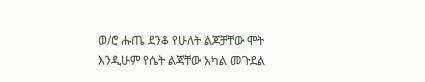ወ/ሮ ሑጤ ደንቆ የሁለት ልጆቻቸው ሞት እንዲሁም የሴት ልጃቸው አካል መጉደል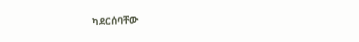ካደርሰባቸው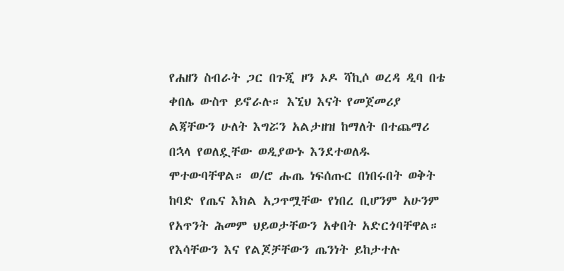የሐዘን ስብራት ጋር በጉጂ ዞን ኦዶ ሻኪሶ ወረዳ ዲባ በቴ ቀበሌ ውስጥ ይኖራሉ። እኚህ እናት የመጀመሪያ ልጃቸውን ሁለት እግሯን አልታዘዝ ከማለት በተጨማሪ በኋላ የወለዷቸው ወዲያውኑ እንደተወለዱ ሞተውባቸዋል። ወ/ሮ ሑጤ ነፍሰጡር በነበሩበት ወቅት ከባድ የጤና እክል አጋጥሟቸው የነበረ ቢሆንም አሁንም የአጥንት ሕመም ህይወታቸውን አቀበት አድርጎባቸዋል።
የእሳቸውን እና የልጆቻቸውን ጤንነት ይከታተሉ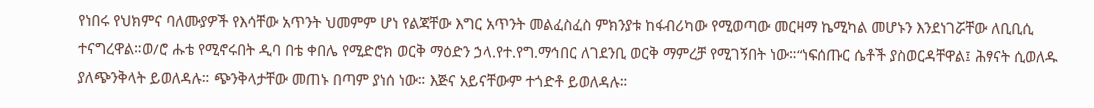የነበሩ የህክምና ባለሙያዎች የእሳቸው አጥንት ህመምም ሆነ የልጃቸው እግር አጥንት መልፈስፈስ ምክንያቱ ከፋብሪካው የሚወጣው መርዛማ ኬሚካል መሆኑን እንደነገሯቸው ለቢቢሲ ተናግረዋል።ወ/ሮ ሑቴ የሚኖሩበት ዲባ በቴ ቀበሌ የሚድሮክ ወርቅ ማዕድን ኃላ.የተ.የግ.ማኅበር ለገደንቢ ወርቅ ማምረቻ የሚገኝበት ነው።“ነፍሰጡር ሴቶች ያስወርዳቸዋል፤ ሕፃናት ሲወለዱ ያለጭንቅላት ይወለዳሉ። ጭንቅላታቸው መጠኑ በጣም ያነሰ ነው። እጅና አይናቸውም ተጎድቶ ይወለዳሉ።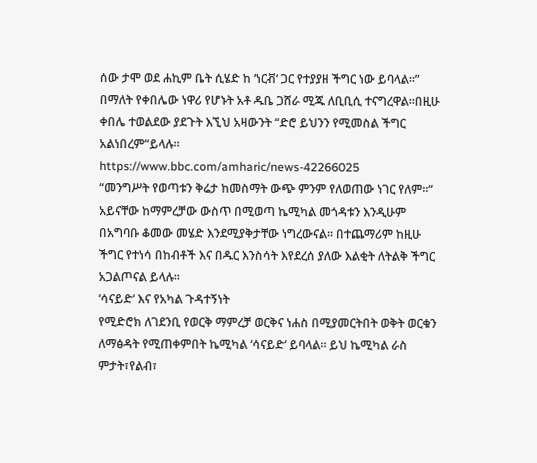ሰው ታሞ ወደ ሐኪም ቤት ሲሄድ ከ ‘ነርቭ‘ ጋር የተያያዘ ችግር ነው ይባላል።” በማለት የቀበሌው ነዋሪ የሆኑት አቶ ዱቤ ጋሸራ ሚጁ ለቢቢሲ ተናግረዋል።በዚሁ ቀበሌ ተወልደው ያደጉት እኚህ አዛውንት “ድሮ ይህንን የሚመስል ችግር አልነበረም“ይላሉ።
https://www.bbc.com/amharic/news-42266025
“መንግሥት የወጣቱን ቅሬታ ከመስማት ውጭ ምንም የለወጠው ነገር የለም።“
አይናቸው ከማምረቻው ውስጥ በሚወጣ ኬሚካል መጎዳቱን እንዲሁም በአግባቡ ቆመው መሄድ እንደሚያቅታቸው ነግረውናል። በተጨማሪም ከዚሁ ችግር የተነሳ በከብቶች እና በዱር እንስሳት እየደረሰ ያለው እልቂት ለትልቅ ችግር አጋልጦናል ይላሉ።
‘ሳናይድ‘ እና የአካል ጉዳተኝነት
የሚድሮክ ለገደንቢ የወርቅ ማምረቻ ወርቅና ነሐስ በሚያመርትበት ወቅት ወርቁን ለማፅዳት የሚጠቀምበት ኬሚካል ‘ሳናይድ‘ ይባላል። ይህ ኬሚካል ራስ ምታት፣የልብ፣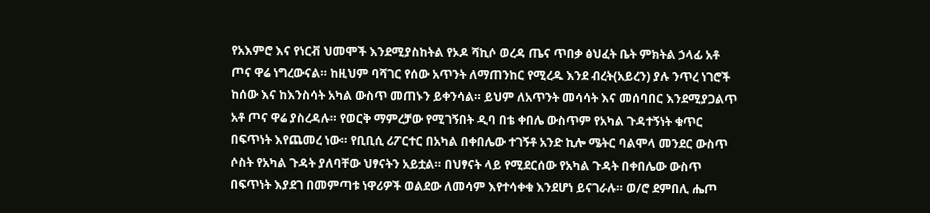የአእምሮ እና የነርቭ ህመሞች እንደሚያስከትል የኦዶ ሻኪሶ ወረዳ ጤና ጥበቃ ፅህፈት ቤት ምክትል ኃላፊ አቶ ጦና ዋሬ ነግረውናል። ከዚህም ባሻገር የሰው አጥንት ለማጠንከር የሚረዱ እንደ ብረት(አይረን) ያሉ ንጥረ ነገሮች ከሰው እና ከእንስሳት አካል ውስጥ መጠኑን ይቀንሳል። ይህም ለአጥንት መሳሳት እና መሰባበር እንደሚያጋልጥ አቶ ጦና ዋሬ ያስረዳሉ። የወርቅ ማምረቻው የሚገኝበት ዲባ በቴ ቀበሌ ውስጥም የአካል ጉዳተኝነት ቁጥር በፍጥነት እየጨመረ ነው። የቢቢሲ ሪፖርተር በአካል በቀበሌው ተገኝቶ አንድ ኪሎ ሜትር ባልሞላ መንደር ውስጥ ሶስት የአካል ጉዳት ያለባቸው ህፃናትን አይቷል። በህፃናት ላይ የሚደርሰው የአካል ጉዳት በቀበሌው ውስጥ በፍጥነት እያደገ በመምጣቱ ነዋሪዎች ወልደው ለመሳም እየተሳቀቁ እንደሆነ ይናገራሉ። ወ/ሮ ደምበሊ ሔጦ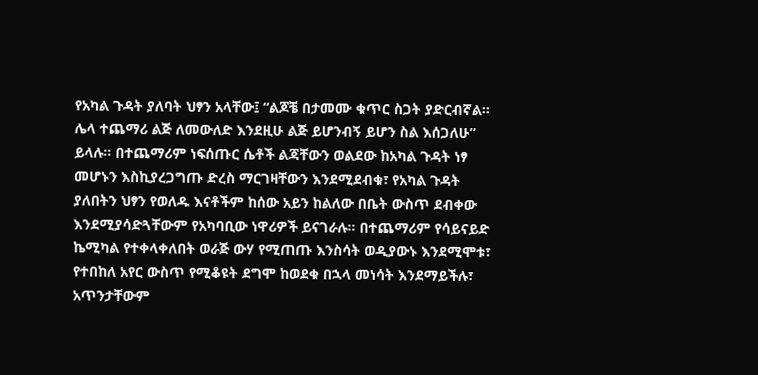የአካል ጉዳት ያለባት ህፃን አላቸው፤ “ልጆቼ በታመሙ ቁጥር ስጋት ያድርብኛል። ሌላ ተጨማሪ ልጅ ለመውለድ እንደዚሁ ልጅ ይሆንብኝ ይሆን ስል እሰጋለሁ” ይላሉ። በተጨማሪም ነፍሰጡር ሴቶች ልጃቸውን ወልደው ከአካል ጉዳት ነፃ መሆኑን እስኪያረጋግጡ ድረስ ማርገዛቸውን እንደሚደብቁ፣ የአካል ጉዳት ያለበትን ህፃን የወለዱ እናቶችም ከሰው አይን ከልለው በቤት ውስጥ ደብቀው እንደሚያሳድጓቸውም የአካባቢው ነዋሪዎች ይናገራሉ። በተጨማሪም የሳይናይድ ኬሚካል የተቀላቀለበት ወራጅ ውሃ የሚጠጡ እንስሳት ወዲያውኑ እንደሚሞቱ፣ የተበከለ አየር ውስጥ የሚቆዩት ደግሞ ከወደቁ በኋላ መነሳት እንደማይችሉ፣ አጥንታቸውም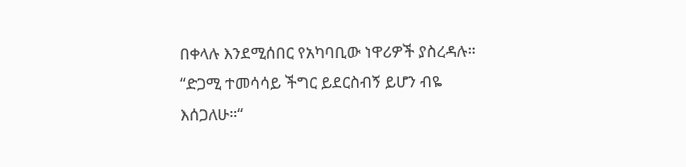በቀላሉ እንደሚሰበር የአካባቢው ነዋሪዎች ያስረዳሉ።
“ድጋሚ ተመሳሳይ ችግር ይደርስብኝ ይሆን ብዬ እሰጋለሁ።“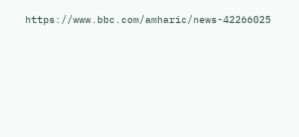https://www.bbc.com/amharic/news-42266025